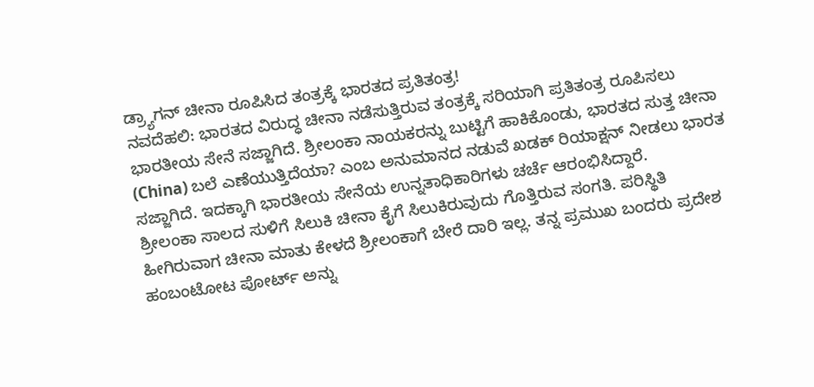ಡ್ರ್ಯಾಗನ್ ಚೀನಾ ರೂಪಿಸಿದ ತಂತ್ರಕ್ಕೆ ಭಾರತದ ಪ್ರತಿತಂತ್ರ!
ನವದೆಹಲಿ: ಭಾರತದ ವಿರುದ್ಧ ಚೀನಾ ನಡೆಸುತ್ತಿರುವ ತಂತ್ರಕ್ಕೆ ಸರಿಯಾಗಿ ಪ್ರತಿತಂತ್ರ ರೂಪಿಸಲು ಭಾರತೀಯ ಸೇನೆ ಸಜ್ಜಾಗಿದೆ. ಶ್ರೀಲಂಕಾ ನಾಯಕರನ್ನು ಬುಟ್ಟಿಗೆ ಹಾಕಿಕೊಂಡು, ಭಾರತದ ಸುತ್ತ ಚೀನಾ (China) ಬಲೆ ಎಣೆಯುತ್ತಿದೆಯಾ? ಎಂಬ ಅನುಮಾನದ ನಡುವೆ ಖಡಕ್ ರಿಯಾಕ್ಷನ್ ನೀಡಲು ಭಾರತ ಸಜ್ಜಾಗಿದೆ. ಇದಕ್ಕಾಗಿ ಭಾರತೀಯ ಸೇನೆಯ ಉನ್ನತಾಧಿಕಾರಿಗಳು ಚರ್ಚೆ ಆರಂಭಿಸಿದ್ದಾರೆ.
ಶ್ರೀಲಂಕಾ ಸಾಲದ ಸುಳಿಗೆ ಸಿಲುಕಿ ಚೀನಾ ಕೈಗೆ ಸಿಲುಕಿರುವುದು ಗೊತ್ತಿರುವ ಸಂಗತಿ. ಪರಿಸ್ಥಿತಿ ಹೀಗಿರುವಾಗ ಚೀನಾ ಮಾತು ಕೇಳದೆ ಶ್ರೀಲಂಕಾಗೆ ಬೇರೆ ದಾರಿ ಇಲ್ಲ. ತನ್ನ ಪ್ರಮುಖ ಬಂದರು ಪ್ರದೇಶ ಹಂಬಂಟೋಟ ಪೋರ್ಟ್ ಅನ್ನು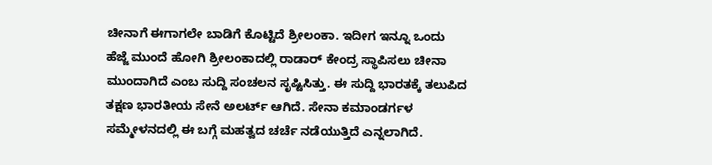ಚೀನಾಗೆ ಈಗಾಗಲೇ ಬಾಡಿಗೆ ಕೊಟ್ಟಿದೆ ಶ್ರೀಲಂಕಾ. ಇದೀಗ ಇನ್ನೂ ಒಂದು ಹೆಜ್ಜೆ ಮುಂದೆ ಹೋಗಿ ಶ್ರೀಲಂಕಾದಲ್ಲಿ ರಾಡಾರ್ ಕೇಂದ್ರ ಸ್ಥಾಪಿಸಲು ಚೀನಾ ಮುಂದಾಗಿದೆ ಎಂಬ ಸುದ್ದಿ ಸಂಚಲನ ಸೃಷ್ಟಿಸಿತ್ತು. ಈ ಸುದ್ದಿ ಭಾರತಕ್ಕೆ ತಲುಪಿದ ತಕ್ಷಣ ಭಾರತೀಯ ಸೇನೆ ಅಲರ್ಟ್ ಆಗಿದೆ. ಸೇನಾ ಕಮಾಂಡರ್ಗಳ ಸಮ್ಮೇಳನದಲ್ಲಿ ಈ ಬಗ್ಗೆ ಮಹತ್ವದ ಚರ್ಚೆ ನಡೆಯುತ್ತಿದೆ ಎನ್ನಲಾಗಿದೆ.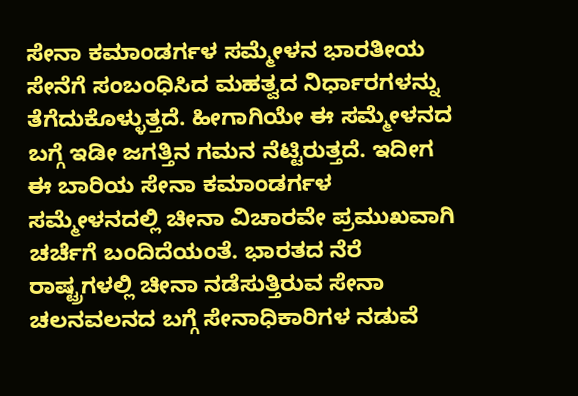ಸೇನಾ ಕಮಾಂಡರ್ಗಳ ಸಮ್ಮೇಳನ ಭಾರತೀಯ ಸೇನೆಗೆ ಸಂಬಂಧಿಸಿದ ಮಹತ್ವದ ನಿರ್ಧಾರಗಳನ್ನು ತೆಗೆದುಕೊಳ್ಳುತ್ತದೆ. ಹೀಗಾಗಿಯೇ ಈ ಸಮ್ಮೇಳನದ ಬಗ್ಗೆ ಇಡೀ ಜಗತ್ತಿನ ಗಮನ ನೆಟ್ಟಿರುತ್ತದೆ. ಇದೀಗ ಈ ಬಾರಿಯ ಸೇನಾ ಕಮಾಂಡರ್ಗಳ ಸಮ್ಮೇಳನದಲ್ಲಿ ಚೀನಾ ವಿಚಾರವೇ ಪ್ರಮುಖವಾಗಿ ಚರ್ಚೆಗೆ ಬಂದಿದೆಯಂತೆ. ಭಾರತದ ನೆರೆ ರಾಷ್ಟ್ರಗಳಲ್ಲಿ ಚೀನಾ ನಡೆಸುತ್ತಿರುವ ಸೇನಾ ಚಲನವಲನದ ಬಗ್ಗೆ ಸೇನಾಧಿಕಾರಿಗಳ ನಡುವೆ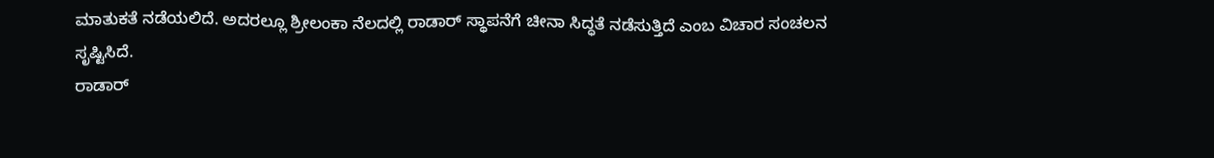ಮಾತುಕತೆ ನಡೆಯಲಿದೆ. ಅದರಲ್ಲೂ ಶ್ರೀಲಂಕಾ ನೆಲದಲ್ಲಿ ರಾಡಾರ್ ಸ್ಥಾಪನೆಗೆ ಚೀನಾ ಸಿದ್ಧತೆ ನಡೆಸುತ್ತಿದೆ ಎಂಬ ವಿಚಾರ ಸಂಚಲನ ಸೃಷ್ಟಿಸಿದೆ.
ರಾಡಾರ್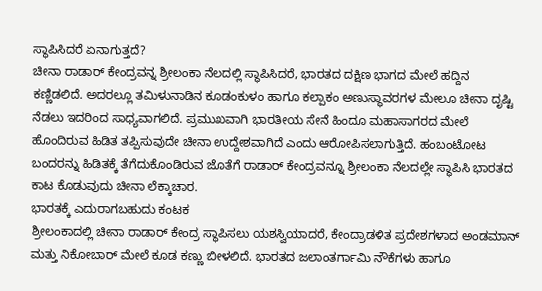ಸ್ಥಾಪಿಸಿದರೆ ಏನಾಗುತ್ತದೆ?
ಚೀನಾ ರಾಡಾರ್ ಕೇಂದ್ರವನ್ನ ಶ್ರೀಲಂಕಾ ನೆಲದಲ್ಲಿ ಸ್ಥಾಪಿಸಿದರೆ, ಭಾರತದ ದಕ್ಷಿಣ ಭಾಗದ ಮೇಲೆ ಹದ್ದಿನ ಕಣ್ಣಿಡಲಿದೆ. ಅದರಲ್ಲೂ ತಮಿಳುನಾಡಿನ ಕೂಡಂಕುಳಂ ಹಾಗೂ ಕಲ್ಪಾಕಂ ಅಣುಸ್ಥಾವರಗಳ ಮೇಲೂ ಚೀನಾ ದೃಷ್ಟಿ ನೆಡಲು ಇದರಿಂದ ಸಾಧ್ಯವಾಗಲಿದೆ. ಪ್ರಮುಖವಾಗಿ ಭಾರತೀಯ ಸೇನೆ ಹಿಂದೂ ಮಹಾಸಾಗರದ ಮೇಲೆ ಹೊಂದಿರುವ ಹಿಡಿತ ತಪ್ಪಿಸುವುದೇ ಚೀನಾ ಉದ್ದೇಶವಾಗಿದೆ ಎಂದು ಆರೋಪಿಸಲಾಗುತ್ತಿದೆ. ಹಂಬಂಟೋಟ ಬಂದರನ್ನು ಹಿಡಿತಕ್ಕೆ ತೆಗೆದುಕೊಂಡಿರುವ ಜೊತೆಗೆ ರಾಡಾರ್ ಕೇಂದ್ರವನ್ನೂ ಶ್ರೀಲಂಕಾ ನೆಲದಲ್ಲೇ ಸ್ಥಾಪಿಸಿ ಭಾರತದ ಕಾಟ ಕೊಡುವುದು ಚೀನಾ ಲೆಕ್ಕಾಚಾರ.
ಭಾರತಕ್ಕೆ ಎದುರಾಗಬಹುದು ಕಂಟಕ
ಶ್ರೀಲಂಕಾದಲ್ಲಿ ಚೀನಾ ರಾಡಾರ್ ಕೇಂದ್ರ ಸ್ಥಾಪಿಸಲು ಯಶಸ್ವಿಯಾದರೆ, ಕೇಂದ್ರಾಡಳಿತ ಪ್ರದೇಶಗಳಾದ ಅಂಡಮಾನ್ ಮತ್ತು ನಿಕೋಬಾರ್ ಮೇಲೆ ಕೂಡ ಕಣ್ಣು ಬೀಳಲಿದೆ. ಭಾರತದ ಜಲಾಂತರ್ಗಾಮಿ ನೌಕೆಗಳು ಹಾಗೂ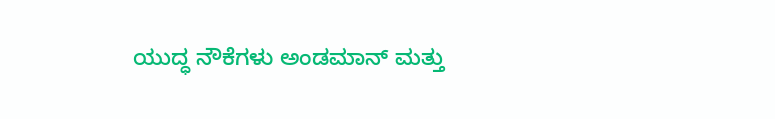ಯುದ್ಧ ನೌಕೆಗಳು ಅಂಡಮಾನ್ ಮತ್ತು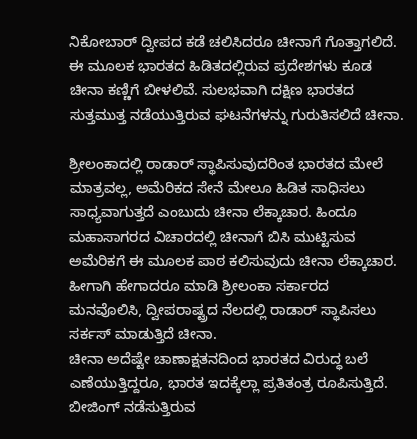ನಿಕೋಬಾರ್ ದ್ವೀಪದ ಕಡೆ ಚಲಿಸಿದರೂ ಚೀನಾಗೆ ಗೊತ್ತಾಗಲಿದೆ. ಈ ಮೂಲಕ ಭಾರತದ ಹಿಡಿತದಲ್ಲಿರುವ ಪ್ರದೇಶಗಳು ಕೂಡ ಚೀನಾ ಕಣ್ಣಿಗೆ ಬೀಳಲಿವೆ. ಸುಲಭವಾಗಿ ದಕ್ಷಿಣ ಭಾರತದ ಸುತ್ತಮುತ್ತ ನಡೆಯುತ್ತಿರುವ ಘಟನೆಗಳನ್ನು ಗುರುತಿಸಲಿದೆ ಚೀನಾ.

ಶ್ರೀಲಂಕಾದಲ್ಲಿ ರಾಡಾರ್ ಸ್ಥಾಪಿಸುವುದರಿಂತ ಭಾರತದ ಮೇಲೆ ಮಾತ್ರವಲ್ಲ, ಅಮೆರಿಕದ ಸೇನೆ ಮೇಲೂ ಹಿಡಿತ ಸಾಧಿಸಲು ಸಾಧ್ಯವಾಗುತ್ತದೆ ಎಂಬುದು ಚೀನಾ ಲೆಕ್ಕಾಚಾರ. ಹಿಂದೂ ಮಹಾಸಾಗರದ ವಿಚಾರದಲ್ಲಿ ಚೀನಾಗೆ ಬಿಸಿ ಮುಟ್ಟಿಸುವ ಅಮೆರಿಕಗೆ ಈ ಮೂಲಕ ಪಾಠ ಕಲಿಸುವುದು ಚೀನಾ ಲೆಕ್ಕಾಚಾರ. ಹೀಗಾಗಿ ಹೇಗಾದರೂ ಮಾಡಿ ಶ್ರೀಲಂಕಾ ಸರ್ಕಾರದ ಮನವೊಲಿಸಿ, ದ್ವೀಪರಾಷ್ಟ್ರದ ನೆಲದಲ್ಲಿ ರಾಡಾರ್ ಸ್ಥಾಪಿಸಲು ಸರ್ಕಸ್ ಮಾಡುತ್ತಿದೆ ಚೀನಾ.
ಚೀನಾ ಅದೆಷ್ಟೇ ಚಾಣಾಕ್ಷತನದಿಂದ ಭಾರತದ ವಿರುದ್ಧ ಬಲೆ ಎಣೆಯುತ್ತಿದ್ದರೂ, ಭಾರತ ಇದಕ್ಕೆಲ್ಲಾ ಪ್ರತಿತಂತ್ರ ರೂಪಿಸುತ್ತಿದೆ. ಬೀಜಿಂಗ್ ನಡೆಸುತ್ತಿರುವ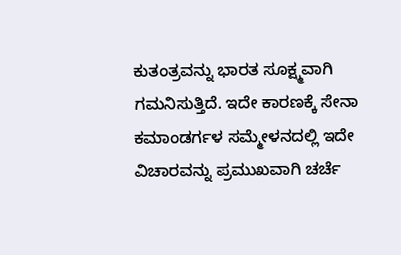ಕುತಂತ್ರವನ್ನು ಭಾರತ ಸೂಕ್ಷ್ಮವಾಗಿ ಗಮನಿಸುತ್ತಿದೆ. ಇದೇ ಕಾರಣಕ್ಕೆ ಸೇನಾ ಕಮಾಂಡರ್ಗಳ ಸಮ್ಮೇಳನದಲ್ಲಿ ಇದೇ ವಿಚಾರವನ್ನು ಪ್ರಮುಖವಾಗಿ ಚರ್ಚೆ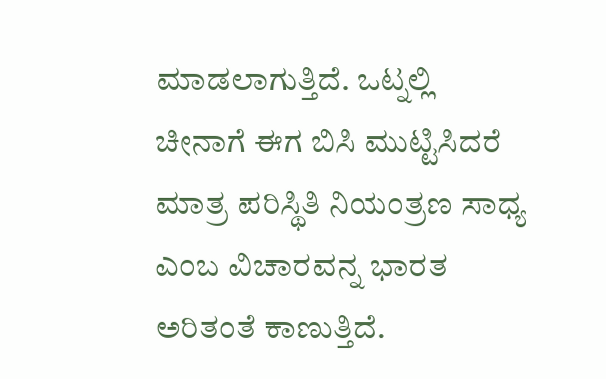ಮಾಡಲಾಗುತ್ತಿದೆ. ಒಟ್ನಲ್ಲಿ ಚೀನಾಗೆ ಈಗ ಬಿಸಿ ಮುಟ್ಟಿಸಿದರೆ ಮಾತ್ರ ಪರಿಸ್ಥಿತಿ ನಿಯಂತ್ರಣ ಸಾಧ್ಯ ಎಂಬ ವಿಚಾರವನ್ನ ಭಾರತ ಅರಿತಂತೆ ಕಾಣುತ್ತಿದೆ.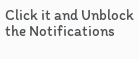Click it and Unblock the Notifications